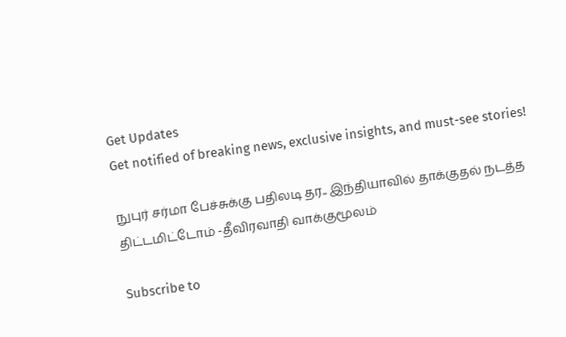Get Updates
Get notified of breaking news, exclusive insights, and must-see stories!

நுபுர் சர்மா பேச்சுக்கு பதிலடி தர.. இந்தியாவில் தாக்குதல் நடத்த திட்டமிட்டோம் -தீவிரவாதி வாக்குமூலம்

Subscribe to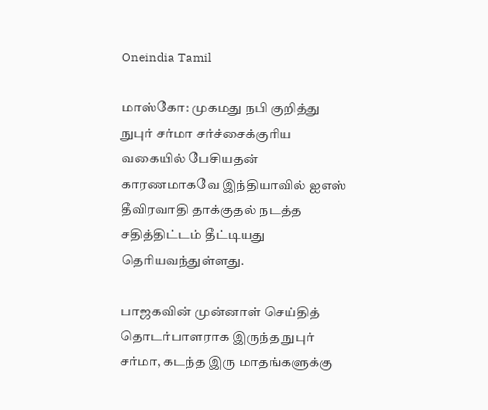Oneindia Tamil

மாஸ்கோ: முகமது நபி குறித்து நுபுர் சர்மா சர்ச்சைக்குரிய வகையில் பேசியதன் காரணமாகவே இந்தியாவில் ஐஎஸ் தீவிரவாதி தாக்குதல் நடத்த சதித்திட்டம் தீட்டியது தெரியவந்துள்ளது.

பாஜகவின் முன்னாள் செய்தித் தொடர்பாளராக இருந்த நுபுர் சர்மா, கடந்த இரு மாதங்களுக்கு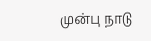முன்பு நாடு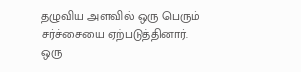தழுவிய அளவில் ஒரு பெரும் சர்ச்சையை ஏற்படுத்தினார். ஒரு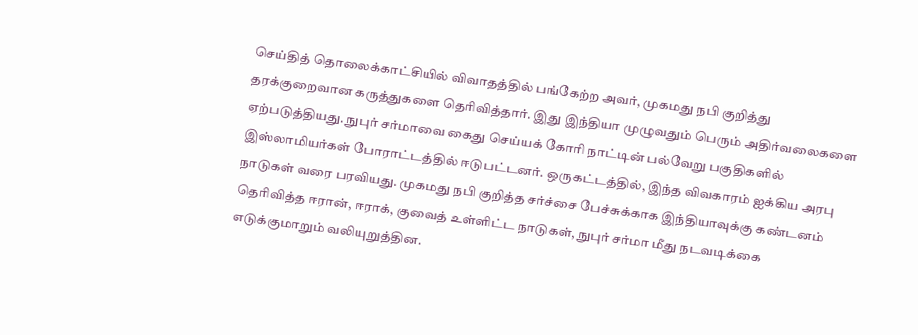செய்தித் தொலைக்காட்சியில் விவாதத்தில் பங்கேற்ற அவர், முகமது நபி குறித்து தரக்குறைவான கருத்துகளை தெரிவித்தார். இது இந்தியா முழுவதும் பெரும் அதிர்வலைகளை ஏற்படுத்தியது. நுபுர் சர்மாவை கைது செய்யக் கோரி நாட்டின் பல்வேறு பகுதிகளில் இஸ்லாமியர்கள் போராட்டத்தில் ஈடுபட்டனர். ஒருகட்டத்தில், இந்த விவகாரம் ஐக்கிய அரபு நாடுகள் வரை பரவியது. முகமது நபி குறித்த சர்ச்சை பேச்சுக்காக இந்தியாவுக்கு கண்டனம் தெரிவித்த ஈரான், ஈராக், குவைத் உள்ளிட்ட நாடுகள், நுபுர் சர்மா மீது நடவடிக்கை எடுக்குமாறும் வலியுறுத்தின.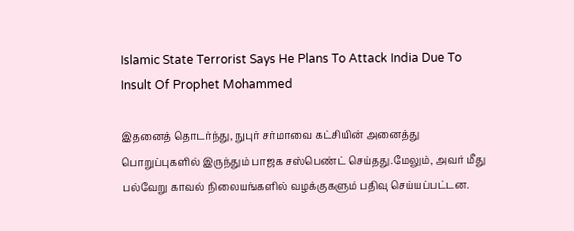Islamic State Terrorist Says He Plans To Attack India Due To Insult Of Prophet Mohammed

இதனைத் தொடர்ந்து, நுபுர் சர்மாவை கட்சியின் அனைத்து பொறுப்புகளில் இருந்தும் பாஜக சஸ்பெண்ட் செய்தது.மேலும், அவர் மீது பல்வேறு காவல் நிலையங்களில் வழக்குகளும் பதிவு செய்யப்பட்டன.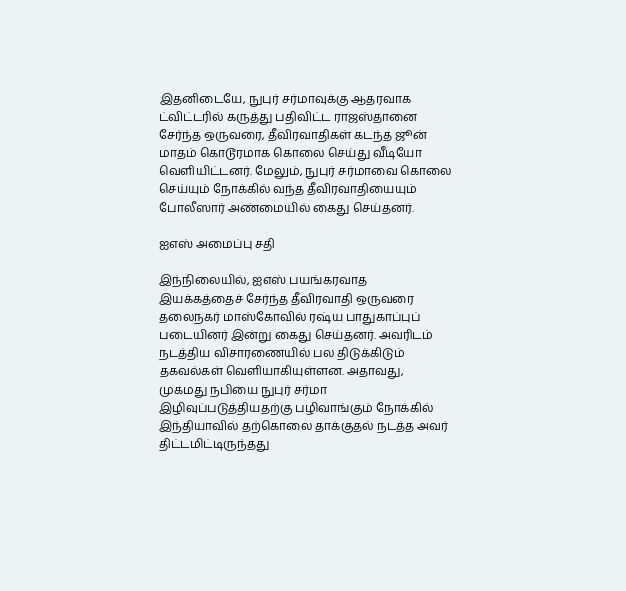இதனிடையே, நுபுர் சர்மாவுக்கு ஆதரவாக ட்விட்டரில் கருத்து பதிவிட்ட ராஜஸ்தானை சேர்ந்த ஒருவரை, தீவிரவாதிகள் கடந்த ஜூன் மாதம் கொடூரமாக கொலை செய்து வீடியோ வெளியிட்டனர். மேலும், நுபுர் சர்மாவை கொலை செய்யும் நோக்கில் வந்த தீவிரவாதியையும் போலீஸார் அண்மையில் கைது செய்தனர்.

ஐஎஸ் அமைப்பு சதி

இந்நிலையில், ஐஎஸ் பயங்கரவாத இயக்கத்தைச் சேர்ந்த தீவிரவாதி ஒருவரை தலைநகர் மாஸ்கோவில் ரஷ்ய பாதுகாப்புப் படையினர் இன்று கைது செய்தனர். அவரிடம் நடத்திய விசாரணையில் பல திடுக்கிடும் தகவல்கள் வெளியாகியுள்ளன. அதாவது, முகமது நபியை நுபுர் சர்மா இழிவுப்படுத்தியதற்கு பழிவாங்கும் நோக்கில் இந்தியாவில் தற்கொலை தாக்குதல் நடத்த அவர் திட்டமிட்டிருந்தது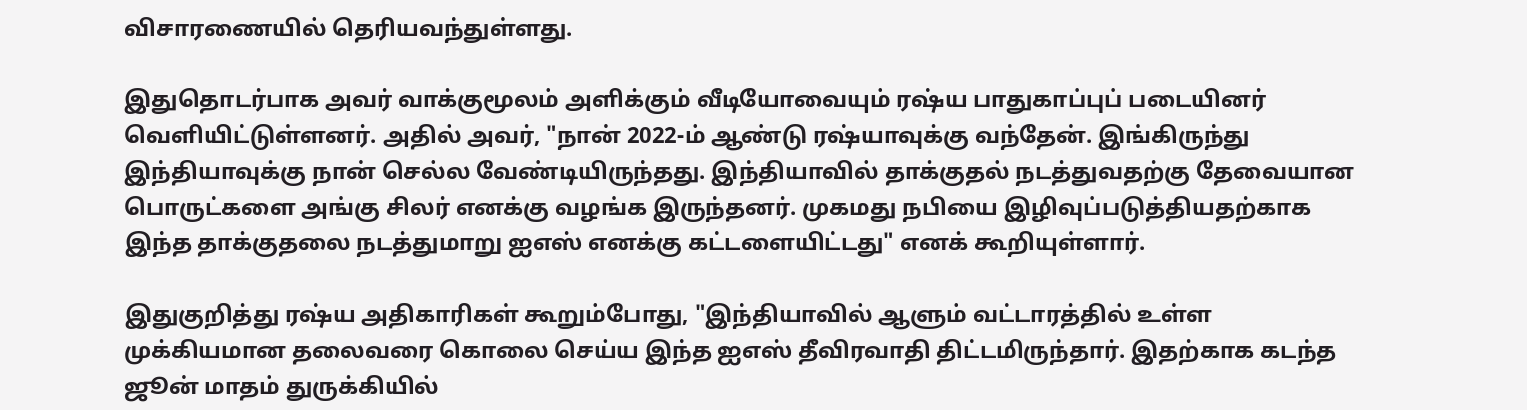விசாரணையில் தெரியவந்துள்ளது.

இதுதொடர்பாக அவர் வாக்குமூலம் அளிக்கும் வீடியோவையும் ரஷ்ய பாதுகாப்புப் படையினர் வெளியிட்டுள்ளனர். அதில் அவர், "நான் 2022-ம் ஆண்டு ரஷ்யாவுக்கு வந்தேன். இங்கிருந்து இந்தியாவுக்கு நான் செல்ல வேண்டியிருந்தது. இந்தியாவில் தாக்குதல் நடத்துவதற்கு தேவையான பொருட்களை அங்கு சிலர் எனக்கு வழங்க இருந்தனர். முகமது நபியை இழிவுப்படுத்தியதற்காக இந்த தாக்குதலை நடத்துமாறு ஐஎஸ் எனக்கு கட்டளையிட்டது" எனக் கூறியுள்ளார்.

இதுகுறித்து ரஷ்ய அதிகாரிகள் கூறும்போது, "இந்தியாவில் ஆளும் வட்டாரத்தில் உள்ள முக்கியமான தலைவரை கொலை செய்ய இந்த ஐஎஸ் தீவிரவாதி திட்டமிருந்தார். இதற்காக கடந்த ஜூன் மாதம் துருக்கியில்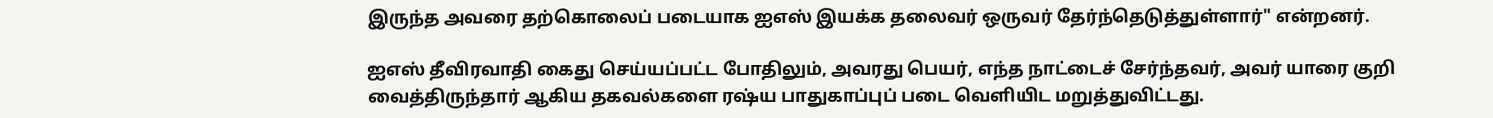இருந்த அவரை தற்கொலைப் படையாக ஐஎஸ் இயக்க தலைவர் ஒருவர் தேர்ந்தெடுத்துள்ளார்" என்றனர்.

ஐஎஸ் தீவிரவாதி கைது செய்யப்பட்ட போதிலும், அவரது பெயர், எந்த நாட்டைச் சேர்ந்தவர், அவர் யாரை குறி வைத்திருந்தார் ஆகிய தகவல்களை ரஷ்ய பாதுகாப்புப் படை வெளியிட மறுத்துவிட்டது.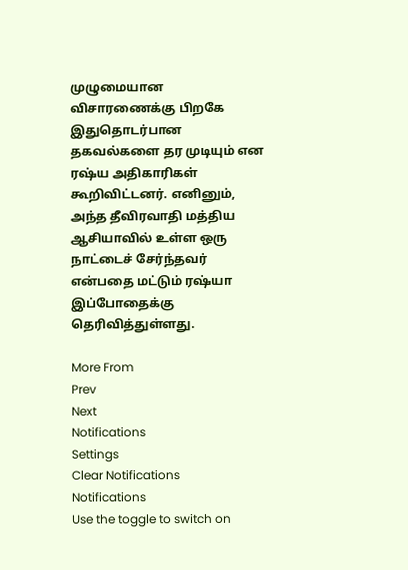முழுமையான விசாரணைக்கு பிறகே இதுதொடர்பான தகவல்களை தர முடியும் என ரஷ்ய அதிகாரிகள் கூறிவிட்டனர். எனினும், அந்த தீவிரவாதி மத்திய ஆசியாவில் உள்ள ஒரு நாட்டைச் சேர்ந்தவர் என்பதை மட்டும் ரஷ்யா இப்போதைக்கு தெரிவித்துள்ளது.

More From
Prev
Next
Notifications
Settings
Clear Notifications
Notifications
Use the toggle to switch on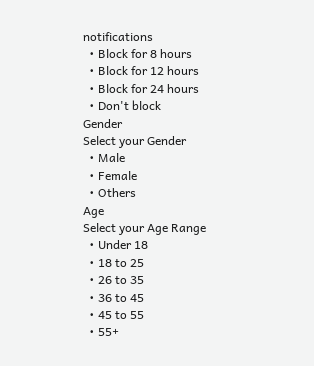notifications
  • Block for 8 hours
  • Block for 12 hours
  • Block for 24 hours
  • Don't block
Gender
Select your Gender
  • Male
  • Female
  • Others
Age
Select your Age Range
  • Under 18
  • 18 to 25
  • 26 to 35
  • 36 to 45
  • 45 to 55
  • 55+